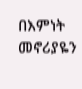በእምነት መኖሪያዬን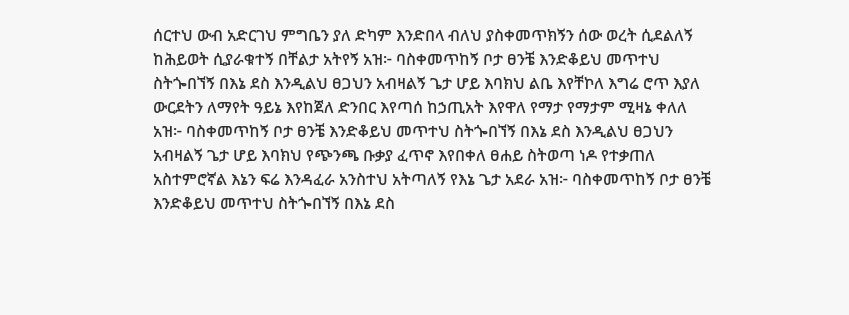ሰርተህ ውብ አድርገህ ምግቤን ያለ ድካም እንድበላ ብለህ ያስቀመጥክኝን ሰው ወረት ሲደልለኝ ከሕይወት ሲያራቁተኝ በቸልታ አትየኝ አዝ፦ ባስቀመጥከኝ ቦታ ፀንቼ እንድቆይህ መጥተህ ስትጐበኘኝ በእኔ ደስ እንዲልህ ፀጋህን አብዛልኝ ጌታ ሆይ እባክህ ልቤ እየቸኮለ እግሬ ሮጥ እያለ ውርደትን ለማየት ዓይኔ እየከጀለ ድንበር እየጣሰ ከኃጢአት እየዋለ የማታ የማታም ሚዛኔ ቀለለ አዝ፦ ባስቀመጥከኝ ቦታ ፀንቼ እንድቆይህ መጥተህ ስትጐበኘኝ በእኔ ደስ እንዲልህ ፀጋህን አብዛልኝ ጌታ ሆይ እባክህ የጭንጫ ቡቃያ ፈጥኖ እየበቀለ ፀሐይ ስትወጣ ነዶ የተቃጠለ አስተምሮኛል እኔን ፍሬ እንዳፈራ አንስተህ አትጣለኝ የእኔ ጌታ አደራ አዝ፦ ባስቀመጥከኝ ቦታ ፀንቼ እንድቆይህ መጥተህ ስትጐበኘኝ በእኔ ደስ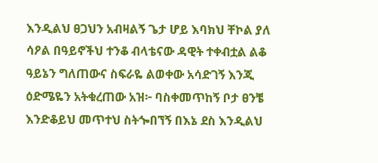እንዲልህ ፀጋህን አብዛልኝ ጌታ ሆይ እባክህ ቸኮል ያለ ሳዖል በዓይኖችህ ተንቆ ብላቴናው ዳዊት ተቀብቷል ልቆ ዓይኔን ግለጠውና ስፍራዬ ልወቀው አሳድገኝ እንጂ ዕድሜዬን አትቁረጠው አዝ፦ ባስቀመጥከኝ ቦታ ፀንቼ እንድቆይህ መጥተህ ስትጐበኘኝ በእኔ ደስ እንዲልህ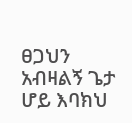ፀጋህን አብዛልኝ ጌታ ሆይ እባክህ